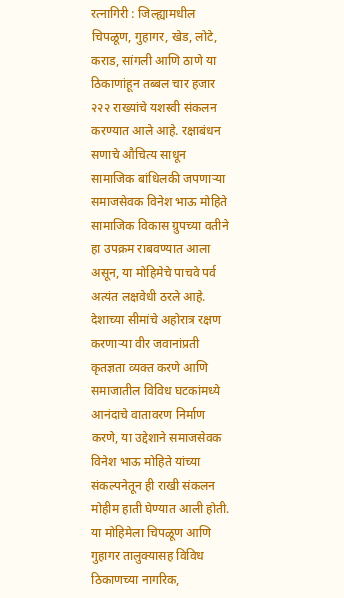रत्नागिरी : जिल्ह्यामधील चिपळूण, गुहागर, खेड, लोटे, कराड, सांगली आणि ठाणे या ठिकाणांहून तब्बल चार हजार २२२ राख्यांचे यशस्वी संकलन करण्यात आले आहे. रक्षाबंधन सणाचे औचित्य साधून सामाजिक बांधिलकी जपणाऱ्या समाजसेवक विनेश भाऊ मोहिते सामाजिक विकास ग्रुपच्या वतीने हा उपक्रम राबवण्यात आला असून, या मोहिमेचे पाचवे पर्व अत्यंत लक्षवेधी ठरले आहे. देशाच्या सीमांचे अहोरात्र रक्षण करणाऱ्या वीर जवानांप्रती कृतज्ञता व्यक्त करणे आणि समाजातील विविध घटकांमध्ये आनंदाचे वातावरण निर्माण करणे, या उद्देशाने समाजसेवक विनेश भाऊ मोहिते यांच्या संकल्पनेतून ही राखी संकलन मोहीम हाती घेण्यात आली होती. या मोहिमेला चिपळूण आणि गुहागर तालुक्यासह विविध ठिकाणच्या नागरिक,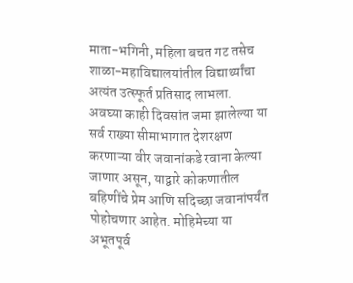माता-भगिनी, महिला बचत गट तसेच शाळा-महाविद्यालयांतील विद्यार्थ्यांचा अत्यंत उत्स्फूर्त प्रतिसाद लाभला.
अवघ्या काही दिवसांत जमा झालेल्या या सर्व राख्या सीमाभागात देशरक्षण करणाऱ्या वीर जवानांकडे रवाना केल्या जाणार असून, याद्वारे कोकणातील बहिणींचे प्रेम आणि सदिच्छा जवानांपर्यंत पोहोचणार आहेत. मोहिमेच्या या अभूतपूर्व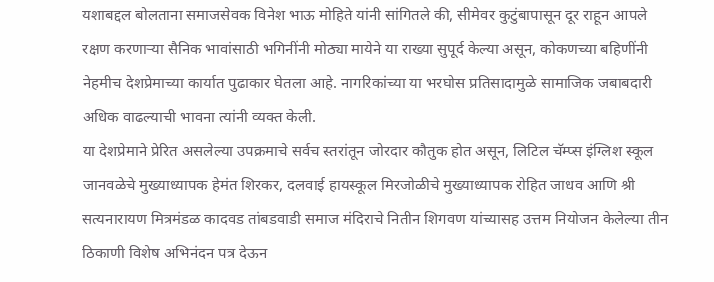यशाबद्दल बोलताना समाजसेवक विनेश भाऊ मोहिते यांनी सांगितले की, सीमेवर कुटुंबापासून दूर राहून आपले रक्षण करणाऱ्या सैनिक भावांसाठी भगिनींनी मोठ्या मायेने या राख्या सुपूर्द केल्या असून, कोकणच्या बहिणींनी नेहमीच देशप्रेमाच्या कार्यात पुढाकार घेतला आहे. नागरिकांच्या या भरघोस प्रतिसादामुळे सामाजिक जबाबदारी अधिक वाढल्याची भावना त्यांनी व्यक्त केली.
या देशप्रेमाने प्रेरित असलेल्या उपक्रमाचे सर्वच स्तरांतून जोरदार कौतुक होत असून, लिटिल चॅम्प्स इंग्लिश स्कूल जानवळेचे मुख्याध्यापक हेमंत शिरकर, दलवाई हायस्कूल मिरजोळीचे मुख्याध्यापक रोहित जाधव आणि श्री सत्यनारायण मित्रमंडळ कादवड तांबडवाडी समाज मंदिराचे नितीन शिगवण यांच्यासह उत्तम नियोजन केलेल्या तीन ठिकाणी विशेष अभिनंदन पत्र देऊन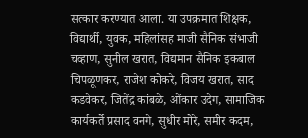सत्कार करण्यात आला. या उपक्रमात शिक्षक, विद्यार्थी, युवक, महिलांसह माजी सैनिक संभाजी चव्हाण, सुनील खरात, विद्यमान सैनिक इकबाल चिपळूणकर, राजेश कोकरे, विजय खरात, साद कडवेकर, जितेंद्र कांबळे, ओंकार उदेग, सामाजिक कार्यकर्ते प्रसाद वनगे, सुधीर मोरे, समीर कदम,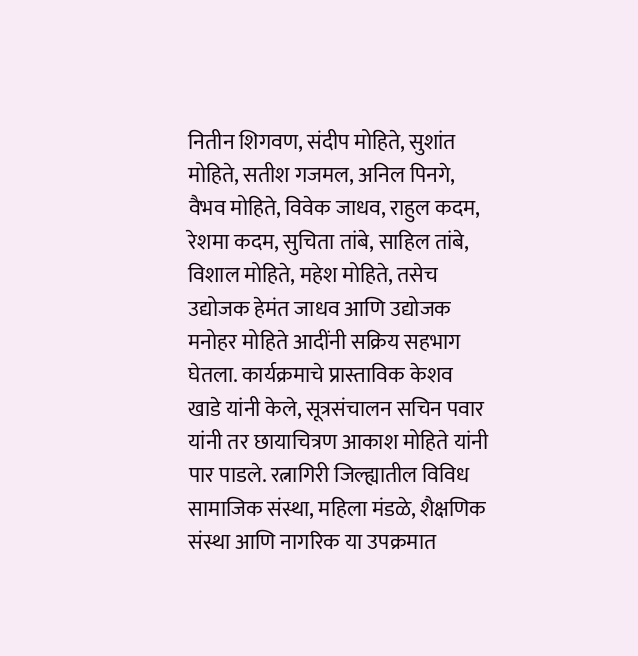नितीन शिगवण, संदीप मोहिते, सुशांत मोहिते, सतीश गजमल, अनिल पिनगे, वैभव मोहिते, विवेक जाधव, राहुल कदम, रेशमा कदम, सुचिता तांबे, साहिल तांबे, विशाल मोहिते, महेश मोहिते, तसेच उद्योजक हेमंत जाधव आणि उद्योजक मनोहर मोहिते आदींनी सक्रिय सहभाग घेतला. कार्यक्रमाचे प्रास्ताविक केशव खाडे यांनी केले, सूत्रसंचालन सचिन पवार यांनी तर छायाचित्रण आकाश मोहिते यांनी पार पाडले. रत्नागिरी जिल्ह्यातील विविध सामाजिक संस्था, महिला मंडळे, शैक्षणिक संस्था आणि नागरिक या उपक्रमात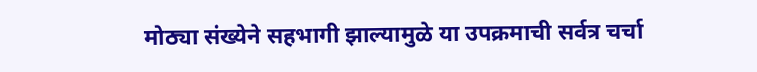मोठ्या संख्येने सहभागी झाल्यामुळे या उपक्रमाची सर्वत्र चर्चा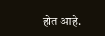होत आहे.